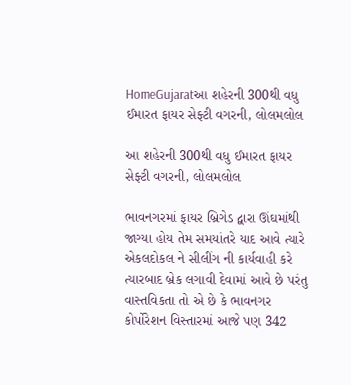HomeGujaratઆ શહેરની 300થી વધુ ઈમારત ફાયર સેફ્ટી વગરની, લોલમલોલ

આ શહેરની 300થી વધુ ઈમારત ફાયર સેફ્ટી વગરની, લોલમલોલ

ભાવનગરમાં ફાયર બ્રિગેડ દ્વારા ઊંઘમાંથી જાગ્યા હોય તેમ સમયાંતરે યાદ આવે ત્યારે એકલદોકલ ને સીલીંગ ની કાર્યવાહી કરે ત્યારબાદ બ્રેક લગાવી દેવામાં આવે છે પરંતુ વાસ્તવિકતા તો એ છે કે ભાવનગર કોર્પોરેશન વિસ્તારમાં આજે પણ 342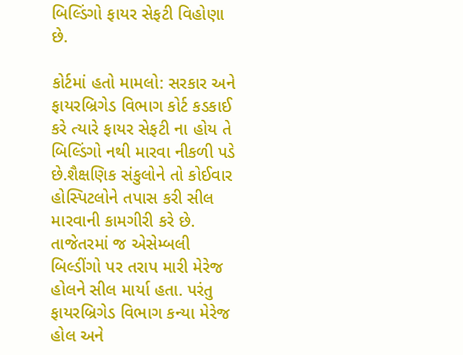બિલ્ડિંગો ફાયર સેફટી વિહોણા છે.

કોર્ટમાં હતો મામલો: સરકાર અને ફાયરબ્રિગેડ વિભાગ કોર્ટ કડકાઈ કરે ત્યારે ફાયર સેફટી ના હોય તે બિલ્ડિંગો નથી મારવા નીકળી પડે છે.શૈક્ષણિક સંકુલોને તો કોઈવાર હોસ્પિટલોને તપાસ કરી સીલ મારવાની કામગીરી કરે છે. તાજેતરમાં જ એસેમ્બલી બિલ્ડીંગો પર તરાપ મારી મેરેજ હોલને સીલ માર્યા હતા. પરંતુ ફાયરબ્રિગેડ વિભાગ કન્યા મેરેજ હોલ અને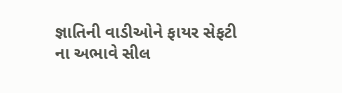જ્ઞાતિની વાડીઓને ફાયર સેફટી ના અભાવે સીલ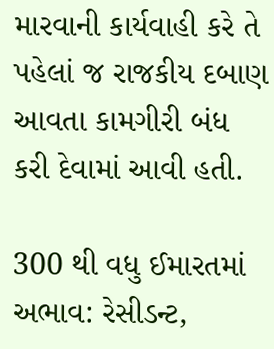મારવાની કાર્યવાહી કરે તે પહેલાં જ રાજકીય દબાણ આવતા કામગીરી બંધ કરી દેવામાં આવી હતી.

300 થી વધુ ઈમારતમાં અભાવ: રેસીડન્ટ,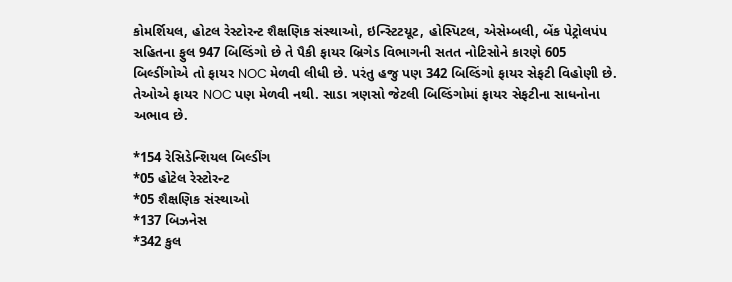કોમર્શિયલ, હોટલ રેસ્ટોરન્ટ શૈક્ષણિક સંસ્થાઓ, ઇન્સ્ટિટયૂટ, હોસ્પિટલ, એસેમ્બલી, બેંક પેટ્રોલપંપ સહિતના ફુલ 947 બિલ્ડિંગો છે તે પૈકી ફાયર બ્રિગેડ વિભાગની સતત નોટિસોને કારણે 605 બિલ્ડીંગોએ તો ફાયર NOC મેળવી લીધી છે. પરંતુ હજુ પણ 342 બિલ્ડિંગો ફાયર સેફટી વિહોણી છે. તેઓએ ફાયર NOC પણ મેળવી નથી. સાડા ત્રણસો જેટલી બિલ્ડિંગોમાં ફાયર સેફટીના સાધનોના અભાવ છે.

*154 રેસિડેન્શિયલ બિલ્ડીંગ
*05 હોટેલ રેસ્ટોરન્ટ
*05 શૈક્ષણિક સંસ્થાઓ
*137 બિઝનેસ
*342 કુલ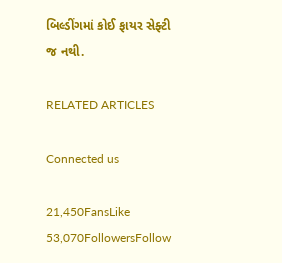બિલ્ડીંગમાં કોઈ ફાયર સેફ્ટી જ નથી.

RELATED ARTICLES

Connected us

21,450FansLike
53,070FollowersFollow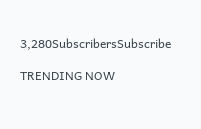3,280SubscribersSubscribe

TRENDING NOW